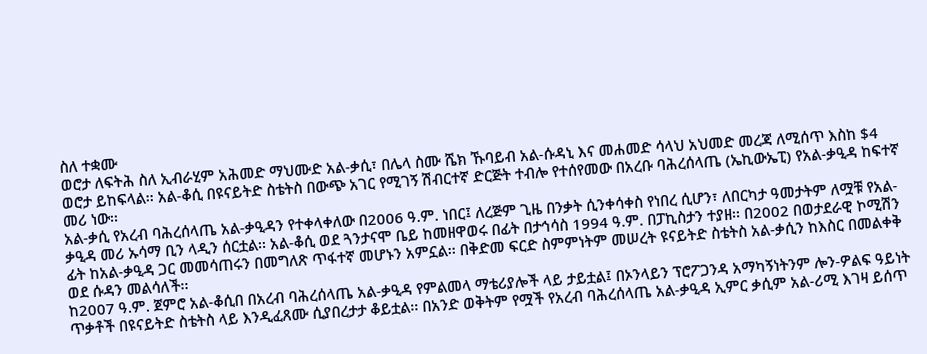ስለ ተቋሙ
ወሮታ ለፍትሕ ስለ ኢብራሂም አሕመድ ማህሙድ አል-ቃሲ፣ በሌላ ስሙ ሼክ ኹባይብ አል-ሱዳኒ እና መሐመድ ሳላህ አህመድ መረጃ ለሚሰጥ እስከ $4 ወሮታ ይከፍላል፡፡ አል-ቆሲ በዩናይትድ ስቴትስ በውጭ አገር የሚገኝ ሽብርተኛ ድርጅት ተብሎ የተሰየመው በአረቡ ባሕረሰላጤ (ኤኪውኤፒ) የአል-ቃዒዳ ከፍተኛ መሪ ነው፡፡
አል-ቃሲ የአረብ ባሕረሰላጤ አል-ቃዒዳን የተቀላቀለው በ2006 ዓ.ም. ነበር፤ ለረጅም ጊዜ በንቃት ሲንቀሳቀስ የነበረ ሲሆን፣ ለበርካታ ዓመታትም ለሟቹ የአል-ቃዒዳ መሪ ኡሳማ ቢን ላዲን ሰርቷል፡፡ አል-ቆሲ ወደ ጓንታናሞ ቤይ ከመዘዋወሩ በፊት በታኅሳስ 1994 ዓ.ም. በፓኪስታን ተያዘ፡፡ በ2002 በወታደራዊ ኮሚሽን ፊት ከአል-ቃዒዳ ጋር መመሳጠሩን በመግለጽ ጥፋተኛ መሆኑን አምኗል፡፡ በቅድመ ፍርድ ስምምነትም መሠረት ዩናይትድ ስቴትስ አል-ቃሲን ከእስር በመልቀቅ ወደ ሱዳን መልሳለች፡፡
ከ2007 ዓ.ም. ጀምሮ አል-ቆሲበ በአረብ ባሕረሰላጤ አል-ቃዒዳ የምልመላ ማቴሪያሎች ላይ ታይቷል፤ በኦንላይን ፕሮፖጋንዳ አማካኝነትንም ሎን-ዎልፍ ዓይነት ጥቃቶች በዩናይትድ ስቴትስ ላይ እንዲፈጸሙ ሲያበረታታ ቆይቷል፡፡ በአንድ ወቅትም የሟች የአረብ ባሕረሰላጤ አል-ቃዒዳ ኢምር ቃሲም አል-ሪሚ እገዛ ይሰጥ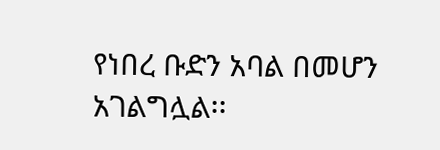የነበረ ቡድን አባል በመሆን አገልግሏል፡፡